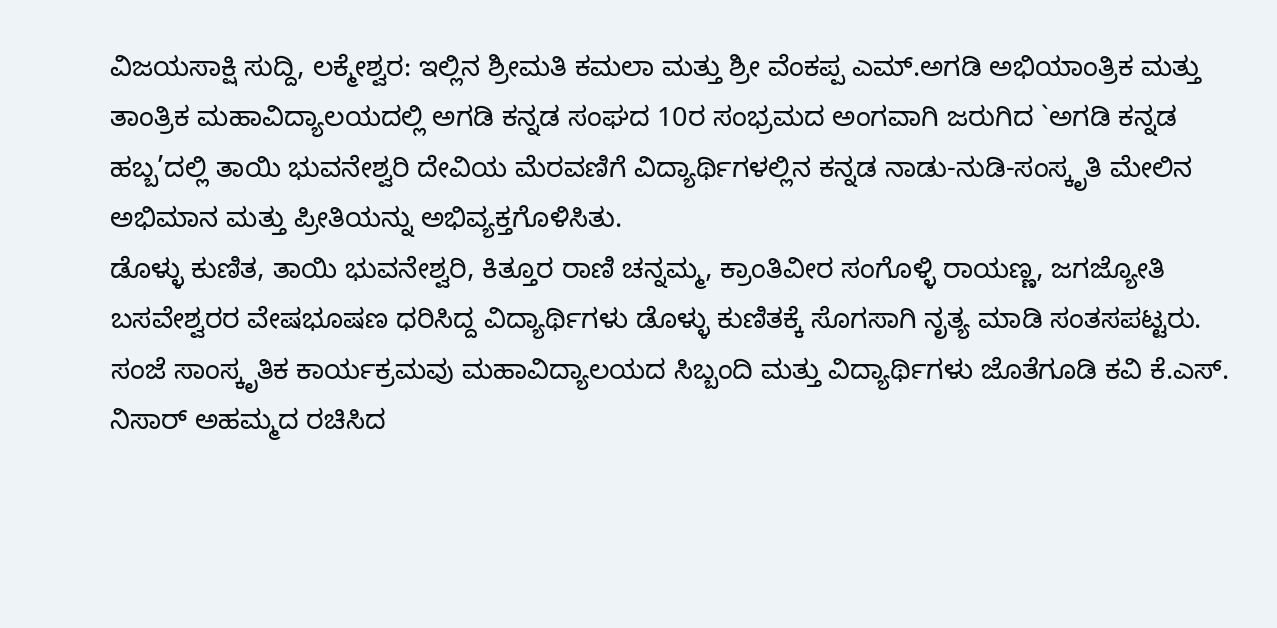ವಿಜಯಸಾಕ್ಷಿ ಸುದ್ದಿ, ಲಕ್ಮೇಶ್ವರ: ಇಲ್ಲಿನ ಶ್ರೀಮತಿ ಕಮಲಾ ಮತ್ತು ಶ್ರೀ ವೆಂಕಪ್ಪ ಎಮ್.ಅಗಡಿ ಅಭಿಯಾಂತ್ರಿಕ ಮತ್ತು ತಾಂತ್ರಿಕ ಮಹಾವಿದ್ಯಾಲಯದಲ್ಲಿ ಅಗಡಿ ಕನ್ನಡ ಸಂಘದ 10ರ ಸಂಭ್ರಮದ ಅಂಗವಾಗಿ ಜರುಗಿದ `ಅಗಡಿ ಕನ್ನಡ ಹಬ್ಬ’ದಲ್ಲಿ ತಾಯಿ ಭುವನೇಶ್ವರಿ ದೇವಿಯ ಮೆರವಣಿಗೆ ವಿದ್ಯಾರ್ಥಿಗಳಲ್ಲಿನ ಕನ್ನಡ ನಾಡು-ನುಡಿ-ಸಂಸ್ಕೃತಿ ಮೇಲಿನ ಅಭಿಮಾನ ಮತ್ತು ಪ್ರೀತಿಯನ್ನು ಅಭಿವ್ಯಕ್ತಗೊಳಿಸಿತು.
ಡೊಳ್ಳು ಕುಣಿತ, ತಾಯಿ ಭುವನೇಶ್ವರಿ, ಕಿತ್ತೂರ ರಾಣಿ ಚನ್ನಮ್ಮ, ಕ್ರಾಂತಿವೀರ ಸಂಗೊಳ್ಳಿ ರಾಯಣ್ಣ, ಜಗಜ್ಯೋತಿ ಬಸವೇಶ್ವರರ ವೇಷಭೂಷಣ ಧರಿಸಿದ್ದ ವಿದ್ಯಾರ್ಥಿಗಳು ಡೊಳ್ಳು ಕುಣಿತಕ್ಕೆ ಸೊಗಸಾಗಿ ನೃತ್ಯ ಮಾಡಿ ಸಂತಸಪಟ್ಟರು.
ಸಂಜೆ ಸಾಂಸ್ಕೃತಿಕ ಕಾರ್ಯಕ್ರಮವು ಮಹಾವಿದ್ಯಾಲಯದ ಸಿಬ್ಬಂದಿ ಮತ್ತು ವಿದ್ಯಾರ್ಥಿಗಳು ಜೊತೆಗೂಡಿ ಕವಿ ಕೆ.ಎಸ್. ನಿಸಾರ್ ಅಹಮ್ಮದ ರಚಿಸಿದ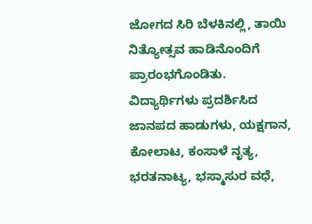ಜೋಗದ ಸಿರಿ ಬೆಳಕಿನಲ್ಲಿ, ತಾಯಿ ನಿತ್ಯೋತ್ಸವ ಹಾಡಿನೊಂದಿಗೆ ಪ್ರಾರಂಭಗೊಂಡಿತು. ವಿದ್ಯಾರ್ಥಿಗಳು ಪ್ರದರ್ಶಿಸಿದ ಜಾನಪದ ಹಾಡುಗಳು, ಯಕ್ಷಗಾನ, ಕೋಲಾಟ, ಕಂಸಾಳೆ ನೃತ್ಯ, ಭರತನಾಟ್ಯ, ಭಸ್ಮಾಸುರ ವಧೆ,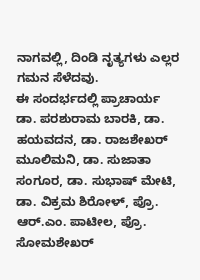ನಾಗವಲ್ಲಿ, ದಿಂಡಿ ನೃತ್ಯಗಳು ಎಲ್ಲರ ಗಮನ ಸೆಳೆದವು.
ಈ ಸಂದರ್ಭದಲ್ಲಿ ಪ್ರಾಚಾರ್ಯ ಡಾ. ಪರಶುರಾಮ ಬಾರಕಿ, ಡಾ. ಹಯವದನ, ಡಾ. ರಾಜಶೇಖರ್ ಮೂಲಿಮನಿ, ಡಾ. ಸುಜಾತಾ ಸಂಗೂರ, ಡಾ. ಸುಭಾಷ್ ಮೇಟಿ, ಡಾ. ವಿಕ್ರಮ ಶಿರೋಳ್, ಪ್ರೊ. ಆರ್.ಎಂ. ಪಾಟೀಲ, ಪ್ರೊ. ಸೋಮಶೇಖರ್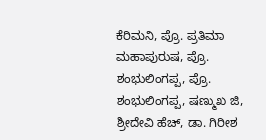ಕೆರಿಮನಿ, ಪ್ರೊ. ಪ್ರತಿಮಾ ಮಹಾಪುರುಷ, ಪ್ರೊ. ಶಂಭುಲಿಂಗಪ್ಪ, ಪ್ರೊ. ಶಂಭುಲಿಂಗಪ್ಪ, ಷಣ್ಮುಖ ಜಿ, ಶ್ರೀದೇವಿ ಹೆಚ್, ಡಾ. ಗಿರೀಶ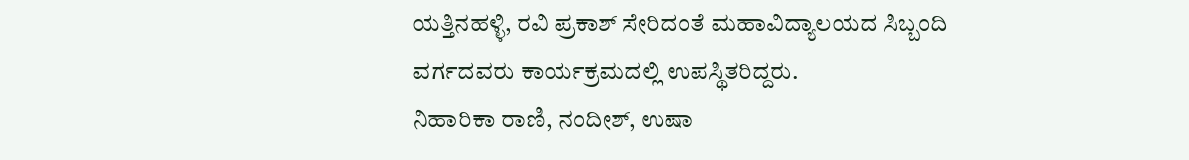ಯತ್ತಿನಹಳ್ಳಿ, ರವಿ ಪ್ರಕಾಶ್ ಸೇರಿದಂತೆ ಮಹಾವಿದ್ಯಾಲಯದ ಸಿಬ್ಬಂದಿ ವರ್ಗದವರು ಕಾರ್ಯಕ್ರಮದಲ್ಲಿ ಉಪಸ್ಥಿತರಿದ್ದರು.
ನಿಹಾರಿಕಾ ರಾಣಿ, ನಂದೀಶ್, ಉಷಾ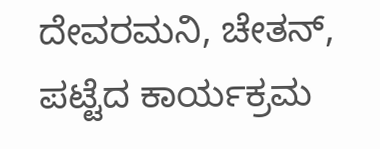ದೇವರಮನಿ, ಚೇತನ್, ಪಟ್ಟೆದ ಕಾರ್ಯಕ್ರಮ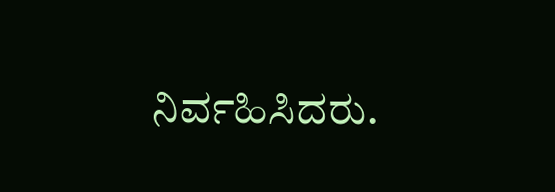ನಿರ್ವಹಿಸಿದರು.